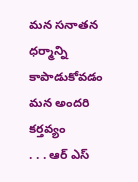మన సనాతన ధర్మాన్ని కాపాడుకోవడం మన అందరి కర్తవ్యం
. . . ఆర్ ఎస్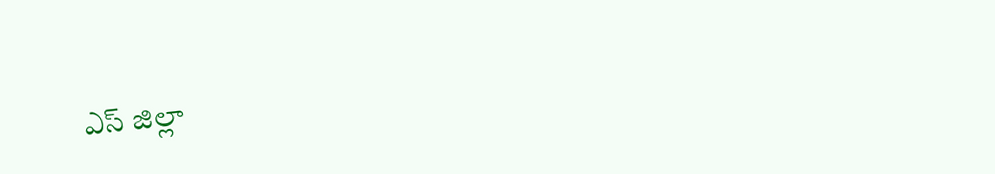ఎస్ జిల్లా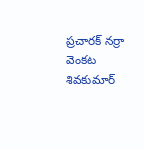ప్రచారక్ నర్రా వెంకట శివకుమార్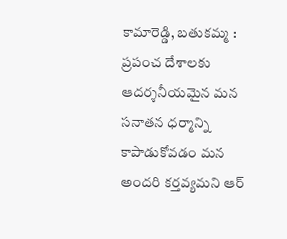కామారెడ్డి, బతుకమ్మ : ప్రపంచ దేశాలకు ఆదర్శనీయమైన మన సనాతన ధర్మాన్ని కాపాడుకోవడం మన అందరి కర్తవ్యమని ఆర్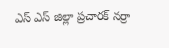ఎస్ ఎస్ జిల్లా ప్రచారక్ నర్రా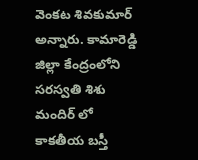వెంకట శివకుమార్ అన్నారు. కామారెడ్డి జిల్లా కేంద్రంలోని సరస్వతి శిశు మందిర్ లో కాకతీయ బస్తీ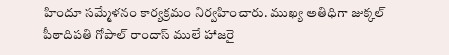హిందూ సమ్మేళనం కార్యక్రమం నిర్వహించారు. ముఖ్య అతిధిగా జుక్కల్ పీఠాదిపతి గోపాల్ రాందాస్ ములే హాజరై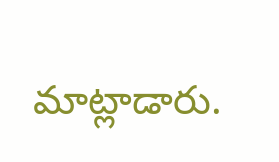మాట్లాడారు.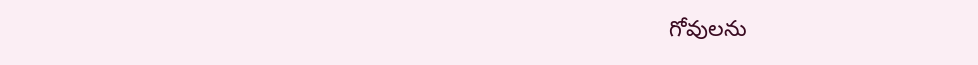గోవులను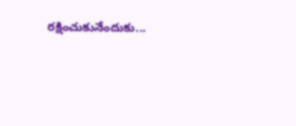రక్షించుకునేందుకు...